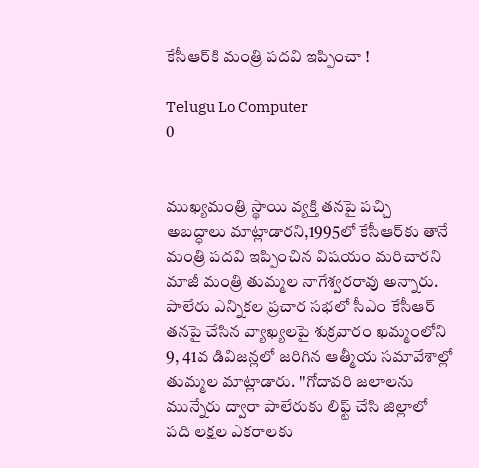కేసీఆర్‌కి మంత్రి పదవి ఇప్పించా !

Telugu Lo Computer
0


ముఖ్యమంత్రి స్థాయి వ్యక్తి తనపై పచ్చి అబద్ధాలు మాట్లాడారని,1995లో కేసీఆర్‌కు తానే మంత్రి పదవి ఇప్పించిన విషయం మరిచారని మాజీ మంత్రి తుమ్మల నాగేశ్వరరావు అన్నారు. పాలేరు ఎన్నికల ప్రచార సభలో సీఎం కేసీఆర్‌ తనపై చేసిన వ్యాఖ్యలపై శుక్రవారం ఖమ్మంలోని 9, 41వ డివిజన్లలో జరిగిన ఆత్మీయ సమావేశాల్లో తుమ్మల మాట్లాడారు. ''గోదావరి జలాలను మున్నేరు ద్వారా పాలేరుకు లిఫ్ట్‌ చేసి జిల్లాలో పది లక్షల ఎకరాలకు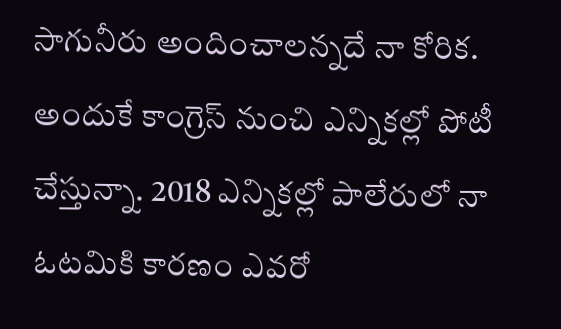సాగునీరు అందించాలన్నదే నా కోరిక. అందుకే కాంగ్రెస్‌ నుంచి ఎన్నికల్లో పోటీ చేస్తున్నా. 2018 ఎన్నికల్లో పాలేరులో నా ఓటమికి కారణం ఎవరో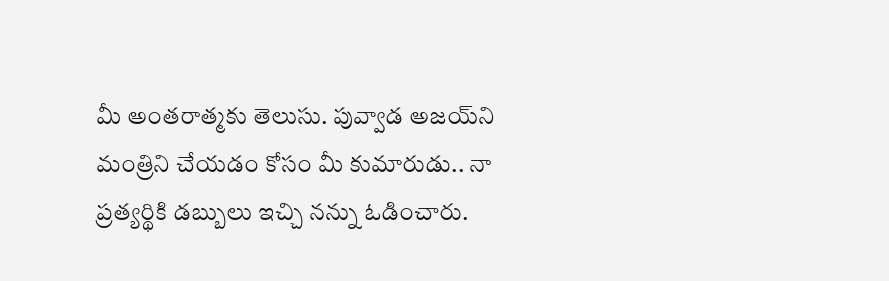మీ అంతరాత్మకు తెలుసు. పువ్వాడ అజయ్‌ని మంత్రిని చేయడం కోసం మీ కుమారుడు.. నా ప్రత్యర్థికి డబ్బులు ఇచ్చి నన్ను ఓడించారు.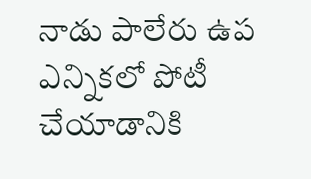నాడు పాలేరు ఉప ఎన్నికలో పోటీ చేయాడానికి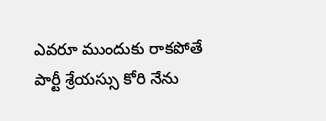ఎవరూ ముందుకు రాకపోతే పార్టీ శ్రేయస్సు కోరి నేను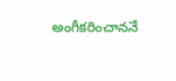అంగీకరించాననే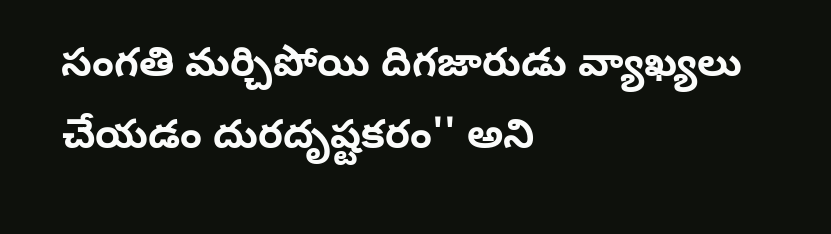సంగతి మర్చిపోయి దిగజారుడు వ్యాఖ్యలు చేయడం దురదృష్టకరం'' అని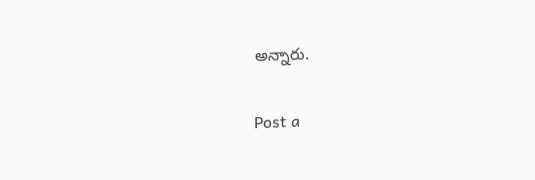అన్నారు.

Post a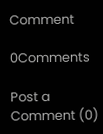Comment

0Comments

Post a Comment (0)